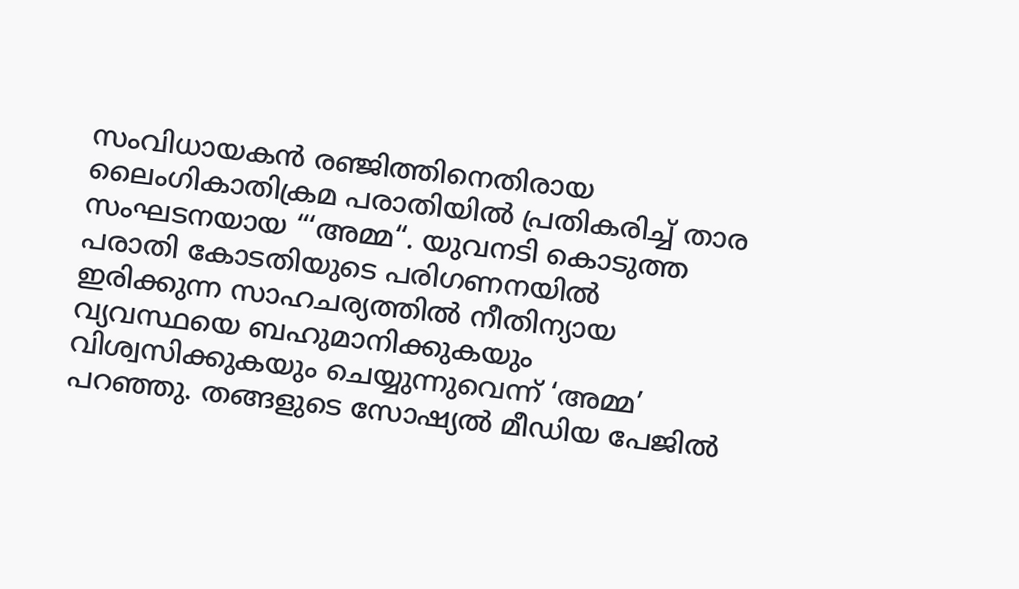സംവിധായകൻ രഞ്ജിത്തിനെതിരായ ലൈംഗികാതിക്രമ പരാതിയിൽ പ്രതികരിച്ച് താര സംഘടനയായ “‘അമ്മ“. യുവനടി കൊടുത്ത പരാതി കോടതിയുടെ പരിഗണനയിൽ ഇരിക്കുന്ന സാഹചര്യത്തിൽ നീതിന്യായ വ്യവസ്ഥയെ ബഹുമാനിക്കുകയും വിശ്വസിക്കുകയും ചെയ്യുന്നുവെന്ന് ‘അമ്മ’ പറഞ്ഞു. തങ്ങളുടെ സോഷ്യൽ മീഡിയ പേജിൽ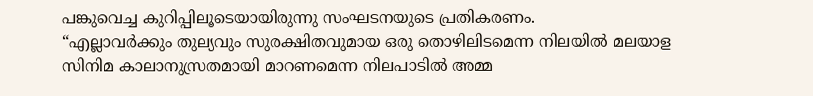പങ്കുവെച്ച കുറിപ്പിലൂടെയായിരുന്നു സംഘടനയുടെ പ്രതികരണം.
“എല്ലാവർക്കും തുല്യവും സുരക്ഷിതവുമായ ഒരു തൊഴിലിടമെന്ന നിലയിൽ മലയാള സിനിമ കാലാനുസ്രതമായി മാറണമെന്ന നിലപാടിൽ അമ്മ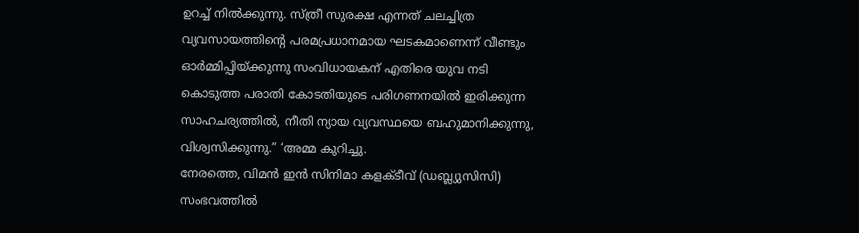ഉറച്ച് നിൽക്കുന്നു. സ്ത്രീ സുരക്ഷ എന്നത് ചലച്ചിത്ര വ്യവസായത്തിന്റെ പരമപ്രധാനമായ ഘടകമാണെന്ന് വീണ്ടും ഓർമ്മിപ്പിയ്ക്കുന്നു സംവിധായകന് എതിരെ യുവ നടി കൊടുത്ത പരാതി കോടതിയുടെ പരിഗണനയിൽ ഇരിക്കുന്ന സാഹചര്യത്തിൽ, നീതി ന്യായ വ്യവസ്ഥയെ ബഹുമാനിക്കുന്നു, വിശ്വസിക്കുന്നു.” ‘അമ്മ കുറിച്ചു.
നേരത്തെ, വിമൻ ഇൻ സിനിമാ കളക്ടീവ് (ഡബ്ല്യുസിസി) സംഭവത്തിൽ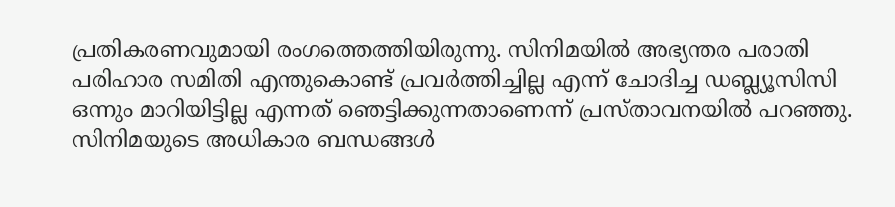പ്രതികരണവുമായി രംഗത്തെത്തിയിരുന്നു. സിനിമയിൽ അഭ്യന്തര പരാതി പരിഹാര സമിതി എന്തുകൊണ്ട് പ്രവർത്തിച്ചില്ല എന്ന് ചോദിച്ച ഡബ്ല്യൂസിസി ഒന്നും മാറിയിട്ടില്ല എന്നത് ഞെട്ടിക്കുന്നതാണെന്ന് പ്രസ്താവനയിൽ പറഞ്ഞു. സിനിമയുടെ അധികാര ബന്ധങ്ങൾ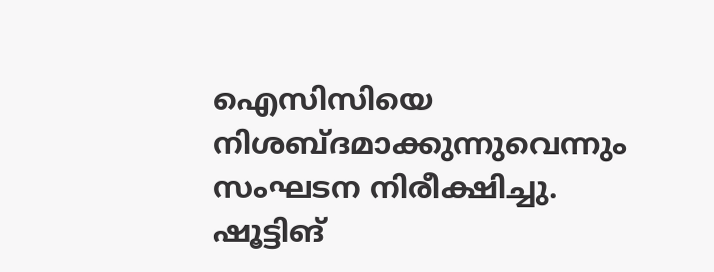ഐസിസിയെ നിശബ്ദമാക്കുന്നുവെന്നും സംഘടന നിരീക്ഷിച്ചു.
ഷൂട്ടിങ്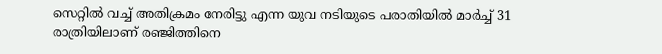സെറ്റിൽ വച്ച് അതിക്രമം നേരിട്ടു എന്ന യുവ നടിയുടെ പരാതിയിൽ മാർച്ച് 31 രാത്രിയിലാണ് രഞ്ജിത്തിനെ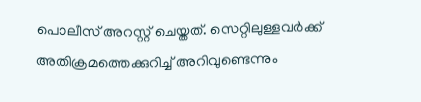പൊലീസ് അറസ്റ്റ് ചെയ്തത്. സെറ്റിലുള്ളവർക്ക് അതിക്രമത്തെക്കുറിച്ച് അറിവുണ്ടെന്നും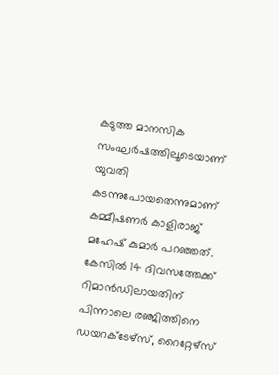കടുത്ത മാനസിക സംഘർഷത്തിലൂടെയാണ് യുവതി കടന്നുപോയതെന്നുമാണ് കമ്മീഷണർ കാളിരാജ് മഹേഷ് കുമാർ പറഞ്ഞത്. കേസിൽ 14 ദിവസത്തേക്ക് റിമാൻഡിലായതിന് പിന്നാലെ രഞ്ജിത്തിനെ ഡയറക്ടേഴ്സ്, റൈറ്റേഴ്സ്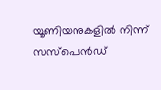യൂണിയനുകളിൽ നിന്ന് സസ്പെൻഡ്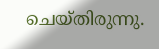ചെയ്തിരുന്നു.